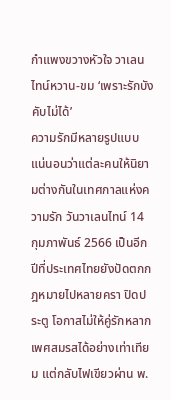กำแพงขวางหัวใจ วาเลนไทน์หวาน-ขม ‘เพราะรักบังคับไม่ได้’
ความรักมีหลายรูปแบบ แน่นอนว่าแต่ละคนให้นิยามต่างกันในเทศกาลแห่งความรัก วันวาเลนไทน์ 14 กุมภาพันธ์ 2566 เป็นอีกปีที่ประเทศไทยยังปัดตกกฎหมายไปหลายครา ปิดประตู โอกาสไม่ให้คู่รักหลากเพศสมรสได้อย่างเท่าเทียม แต่กลับไฟเขียวผ่าน พ.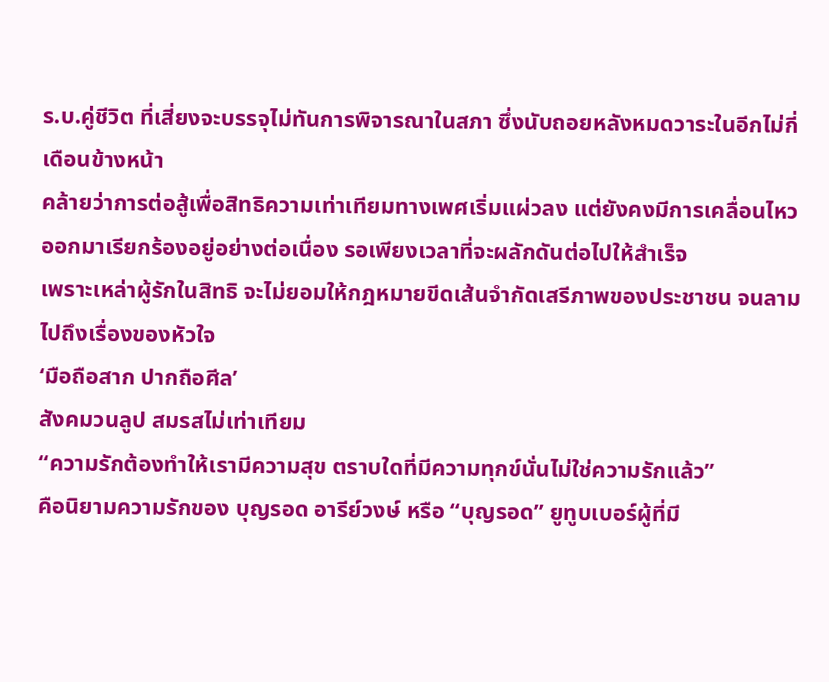ร.บ.คู่ชีวิต ที่เสี่ยงจะบรรจุไม่ทันการพิจารณาในสภา ซึ่งนับถอยหลังหมดวาระในอีกไม่กี่เดือนข้างหน้า
คล้ายว่าการต่อสู้เพื่อสิทธิความเท่าเทียมทางเพศเริ่มแผ่วลง แต่ยังคงมีการเคลื่อนไหว ออกมาเรียกร้องอยู่อย่างต่อเนื่อง รอเพียงเวลาที่จะผลักดันต่อไปให้สำเร็จ
เพราะเหล่าผู้รักในสิทธิ จะไม่ยอมให้กฎหมายขีดเส้นจำกัดเสรีภาพของประชาชน จนลามไปถึงเรื่องของหัวใจ
‘มือถือสาก ปากถือศีล’
สังคมวนลูป สมรสไม่เท่าเทียม
“ความรักต้องทำให้เรามีความสุข ตราบใดที่มีความทุกข์นั่นไม่ใช่ความรักแล้ว”
คือนิยามความรักของ บุญรอด อารีย์วงษ์ หรือ “บุญรอด” ยูทูบเบอร์ผู้ที่มี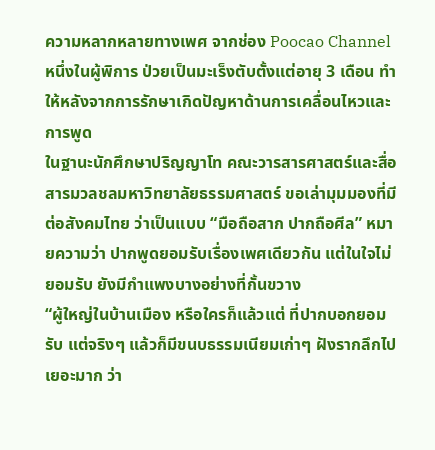ความหลากหลายทางเพศ จากช่อง Poocao Channel หนึ่งในผู้พิการ ป่วยเป็นมะเร็งตับตั้งแต่อายุ 3 เดือน ทำให้หลังจากการรักษาเกิดปัญหาด้านการเคลื่อนไหวและการพูด
ในฐานะนักศึกษาปริญญาโท คณะวารสารศาสตร์และสื่อสารมวลชลมหาวิทยาลัยธรรมศาสตร์ ขอเล่ามุมมองที่มีต่อสังคมไทย ว่าเป็นแบบ “มือถือสาก ปากถือศีล” หมายความว่า ปากพูดยอมรับเรื่องเพศเดียวกัน แต่ในใจไม่ยอมรับ ยังมีกำแพงบางอย่างที่กั้นขวาง
“ผู้ใหญ่ในบ้านเมือง หรือใครก็แล้วแต่ ที่ปากบอกยอมรับ แต่จริงๆ แล้วก็มีขนบธรรมเนียมเก่าๆ ฝังรากลึกไปเยอะมาก ว่า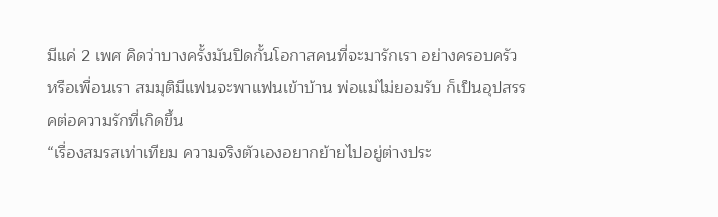มีแค่ 2 เพศ คิดว่าบางครั้งมันปิดกั้นโอกาสคนที่จะมารักเรา อย่างครอบครัว หรือเพื่อนเรา สมมุติมีแฟนจะพาแฟนเข้าบ้าน พ่อแม่ไม่ยอมรับ ก็เป็นอุปสรรคต่อความรักที่เกิดขึ้น
“เรื่องสมรสเท่าเทียม ความจริงตัวเองอยากย้ายไปอยู่ต่างประ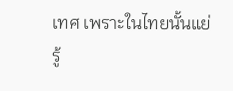เทศ เพราะในไทยนั้นแย่ รู้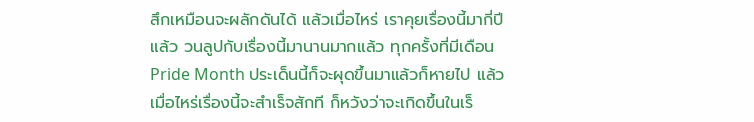สึกเหมือนจะผลักดันได้ แล้วเมื่อไหร่ เราคุยเรื่องนี้มากี่ปีแล้ว วนลูปกับเรื่องนี้มานานมากแล้ว ทุกครั้งที่มีเดือน Pride Month ประเด็นนี้ก็จะผุดขึ้นมาแล้วก็หายไป แล้วเมื่อไหร่เรื่องนี้จะสำเร็จสักที ก็หวังว่าจะเกิดขึ้นในเร็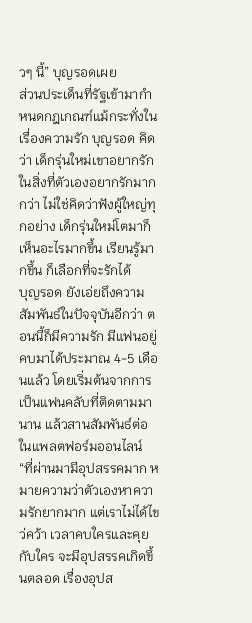วๆ นี้” บุญรอดเผย
ส่วนประเด็นที่รัฐเข้ามากำหนดกฎเกณฑ์แม้กระทั่งในเรื่องความรัก บุญรอด คิดว่า เด็กรุ่นใหม่เขาอยากรักในสิ่งที่ตัวเองอยากรักมากกว่า ไม่ใช่คิดว่าฟังผู้ใหญ่ทุกอย่าง เด็กรุ่นใหม่โตมาก็เห็นอะไรมากขึ้น เรียนรู้มากขึ้น ก็เลือกที่จะรักได้
บุญรอด ยังเอ่ยถึงความสัมพันธ์ในปัจจุบันอีกว่า ตอนนี้ก็มีความรัก มีแฟนอยู่คบมาได้ประมาณ 4-5 เดือนแล้ว โดยเริ่มต้นจากการเป็นแฟนคลับที่ติดตามมานาน แล้วสานสัมพันธ์ต่อในแพลตฟอร์มออนไลน์
“ที่ผ่านมามีอุปสรรคมาก หมายความว่าตัวเองหาความรักยากมาก แต่เราไม่ได้ไขว่คว้า เวลาคบใครและคุยกับใคร จะมีอุปสรรคเกิดขึ้นตลอด เรื่องอุปส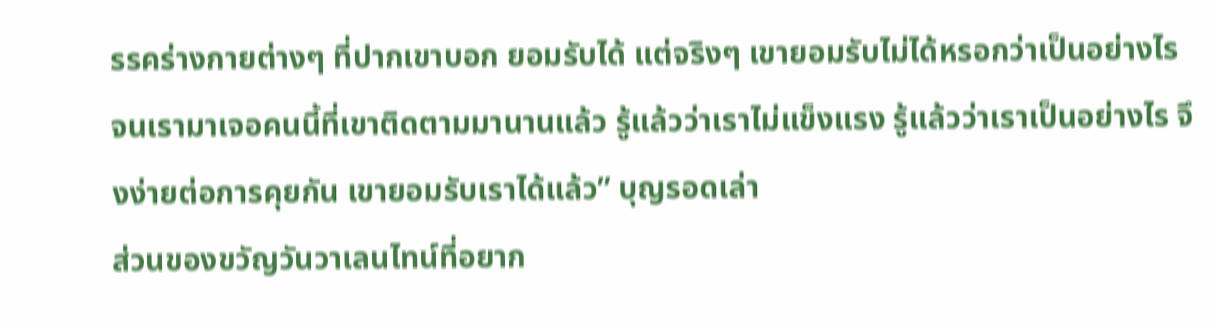รรคร่างกายต่างๆ ที่ปากเขาบอก ยอมรับได้ แต่จริงๆ เขายอมรับไม่ได้หรอกว่าเป็นอย่างไร จนเรามาเจอคนนี้ที่เขาติดตามมานานแล้ว รู้แล้วว่าเราไม่แข็งแรง รู้แล้วว่าเราเป็นอย่างไร จึงง่ายต่อการคุยกัน เขายอมรับเราได้แล้ว” บุญรอดเล่า
ส่วนของขวัญวันวาเลนไทน์ที่อยาก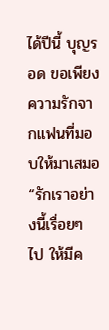ได้ปีนี้ บุญรอด ขอเพียงความรักจากแฟนที่มอบให้มาเสมอ
“รักเราอย่างนี้เรื่อยๆ ไป ให้มีค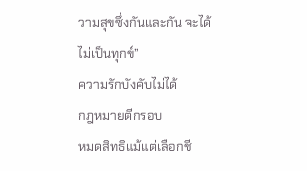วามสุขซึ่งกันและกัน จะได้ไม่เป็นทุกข์”
ความรักบังคับไม่ได้
กฎหมายตีกรอบ
หมดสิทธิแม้แต่เลือกชี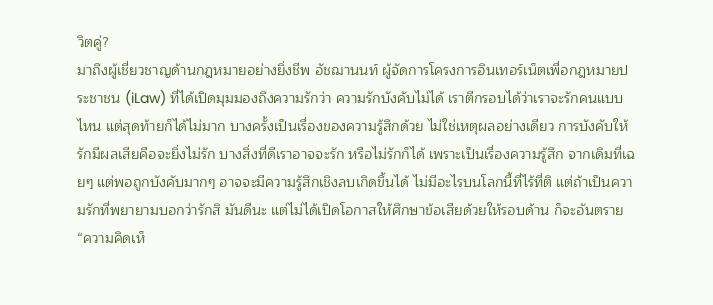วิตคู่?
มาถึงผู้เชี่ยวชาญด้านกฎหมายอย่างยิ่งชีพ อัชฌานนท์ ผู้จัดการโครงการอินเทอร์เน็ตเพื่อกฎหมายประชาชน (iLaw) ที่ได้เปิดมุมมองถึงความรักว่า ความรักบังคับไม่ได้ เราตีกรอบได้ว่าเราจะรักคนแบบไหน แต่สุดท้ายก็ได้ไม่มาก บางครั้งเป็นเรื่องของความรู้สึกด้วย ไม่ใช่เหตุผลอย่างเดียว การบังคับให้รักมีผลเสียคือจะยิ่งไม่รัก บางสิ่งที่ดีเราอาจจะรัก หรือไม่รักก็ได้ เพราะเป็นเรื่องความรู้สึก จากเดิมที่เฉยๆ แต่พอถูกบังคับมากๆ อาจจะมีความรู้สึกเชิงลบเกิดขึ้นได้ ไม่มีอะไรบนโลกนี้ที่ไร้ที่ติ แต่ถ้าเป็นความรักที่พยายามบอกว่ารักสิ มันดีนะ แต่ไม่ได้เปิดโอกาสให้ศึกษาข้อเสียด้วยให้รอบด้าน ก็จะอันตราย
“ความคิดเห็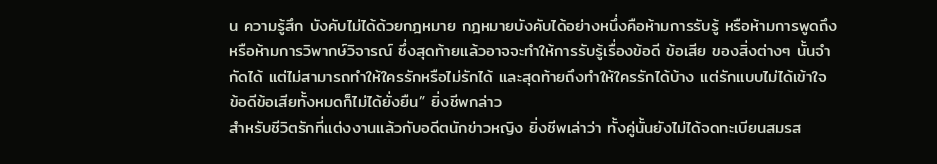น ความรู้สึก บังคับไม่ได้ด้วยกฎหมาย กฎหมายบังคับได้อย่างหนึ่งคือห้ามการรับรู้ หรือห้ามการพูดถึง หรือห้ามการวิพากษ์วิจารณ์ ซึ่งสุดท้ายแล้วอาจจะทำให้การรับรู้เรื่องข้อดี ข้อเสีย ของสิ่งต่างๆ นั้นจำกัดได้ แต่ไม่สามารถทำให้ใครรักหรือไม่รักได้ และสุดท้ายถึงทำให้ใครรักได้บ้าง แต่รักแบบไม่ได้เข้าใจ ข้อดีข้อเสียทั้งหมดก็ไม่ได้ยั่งยืน” ยิ่งชีพกล่าว
สำหรับชีวิตรักที่แต่งงานแล้วกับอดีตนักข่าวหญิง ยิ่งชีพเล่าว่า ทั้งคู่นั้นยังไม่ได้จดทะเบียนสมรส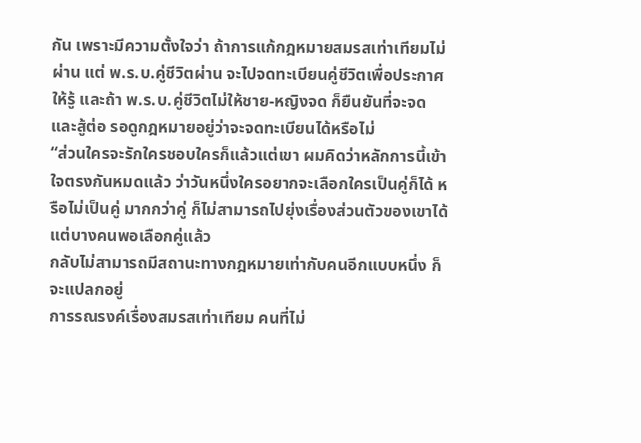กัน เพราะมีความตั้งใจว่า ถ้าการแก้กฎหมายสมรสเท่าเทียมไม่ผ่าน แต่ พ.ร.บ.คู่ชีวิตผ่าน จะไปจดทะเบียนคู่ชีวิตเพื่อประกาศให้รู้ และถ้า พ.ร.บ.คู่ชีวิตไม่ให้ชาย-หญิงจด ก็ยืนยันที่จะจดและสู้ต่อ รอดูกฎหมายอยู่ว่าจะจดทะเบียนได้หรือไม่
“ส่วนใครจะรักใครชอบใครก็แล้วแต่เขา ผมคิดว่าหลักการนี้เข้าใจตรงกันหมดแล้ว ว่าวันหนึ่งใครอยากจะเลือกใครเป็นคู่ก็ได้ หรือไม่เป็นคู่ มากกว่าคู่ ก็ไม่สามารถไปยุ่งเรื่องส่วนตัวของเขาได้ แต่บางคนพอเลือกคู่แล้ว
กลับไม่สามารถมีสถานะทางกฎหมายเท่ากับคนอีกแบบหนึ่ง ก็จะแปลกอยู่
การรณรงค์เรื่องสมรสเท่าเทียม คนที่ไม่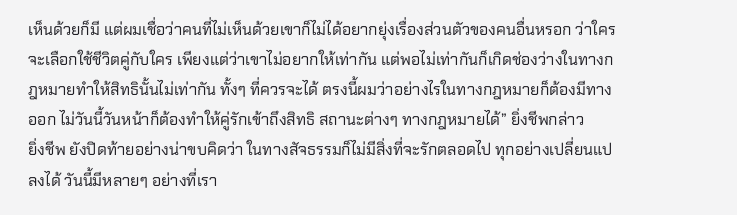เห็นด้วยก็มี แต่ผมเชื่อว่าคนที่ไม่เห็นด้วยเขาก็ไม่ได้อยากยุ่งเรื่องส่วนตัวของคนอื่นหรอก ว่าใครจะเลือกใช้ชีวิตคู่กับใคร เพียงแต่ว่าเขาไม่อยากให้เท่ากัน แต่พอไม่เท่ากันก็เกิดช่องว่างในทางกฎหมายทำให้สิทธินั้นไม่เท่ากัน ทั้งๆ ที่ควรจะได้ ตรงนี้ผมว่าอย่างไรในทางกฎหมายก็ต้องมีทางออก ไม่วันนี้วันหน้าก็ต้องทำให้คู่รักเข้าถึงสิทธิ สถานะต่างๆ ทางกฎหมายได้” ยิ่งชีพกล่าว
ยิ่งชีพ ยังปิดท้ายอย่างน่าขบคิดว่า ในทางสัจธรรมก็ไม่มีสิ่งที่จะรักตลอดไป ทุกอย่างเปลี่ยนแปลงได้ วันนี้มีหลายๆ อย่างที่เรา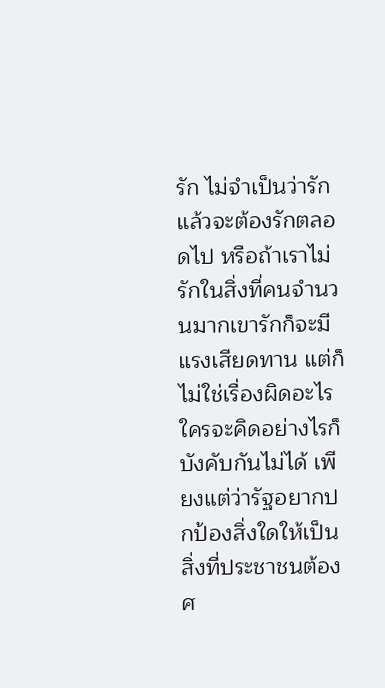รัก ไม่จำเป็นว่ารักแล้วจะต้องรักตลอดไป หรือถ้าเราไม่รักในสิ่งที่คนจำนวนมากเขารักก็จะมีแรงเสียดทาน แต่ก็ไม่ใช่เรื่องผิดอะไร ใครจะคิดอย่างไรก็บังคับกันไม่ได้ เพียงแต่ว่ารัฐอยากปกป้องสิ่งใดให้เป็นสิ่งที่ประชาชนต้องศ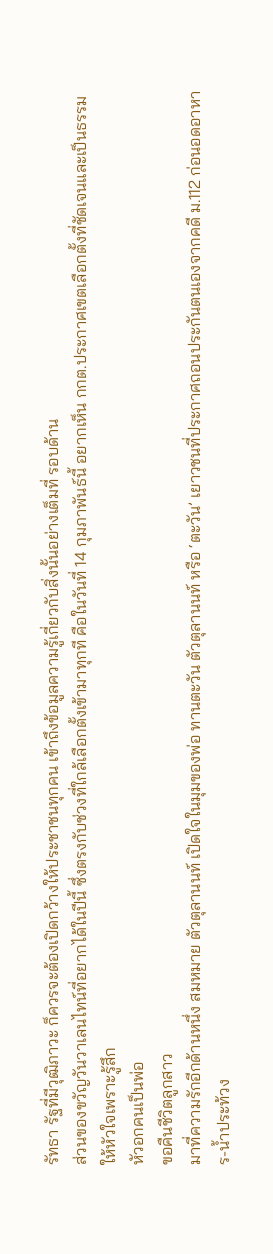รัทธา รัฐที่มีวุฒิภาวะ ก็ควรจะต้องเปิดกว้างให้ประชาชนทุกคน เข้าถึงข้อมูลความรู้เกี่ยวกับสิ่งนั้นอย่างเต็มที่ รอบด้าน
ส่วนของขวัญวันวาเลนไทน์ที่อยากได้ในปีนี้ ซึ่งตรงกับช่วงที่ใกล้เลือกตั้งเข้ามาทุกที คือในวันที่ 14 กุมภาพันธ์นี้ อยากเห็น กกต.ประกาศเขตเลือกตั้งที่ชัดเจนและเป็นธรรม
ให้หัวใจเพราะรู้สึก
หัวอกคนเป็นพ่อ
ขอคืนชีวิตลูกสาว
มาที่ความรักอีกด้านหนึ่ง สมหมาย ตัวตุลานนท์ เปิดใจในมุมของพ่อ ทานตะวัน ตัวตุลานนท์ หรือ ‘ตะวัน’ เยาวชนที่ประกาศถอนประกันตนเองจากคดี ม.112 ก่อนอดอาหาร-น้ำประท้วง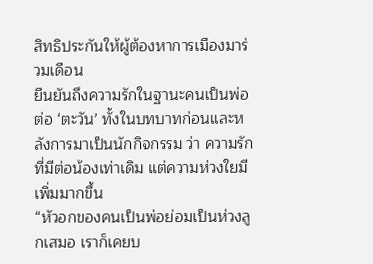สิทธิประกันให้ผู้ต้องหาการเมืองมาร่วมเดือน
ยืนยันถึงความรักในฐานะคนเป็นพ่อต่อ ‘ตะวัน’ ทั้งในบทบาทก่อนและหลังการมาเป็นนักกิจกรรม ว่า ความรักที่มีต่อน้องเท่าเดิม แต่ความห่วงใยมีเพิ่มมากขึ้น
“หัวอกของคนเป็นพ่อย่อมเป็นห่วงลูกเสมอ เราก็เคยบ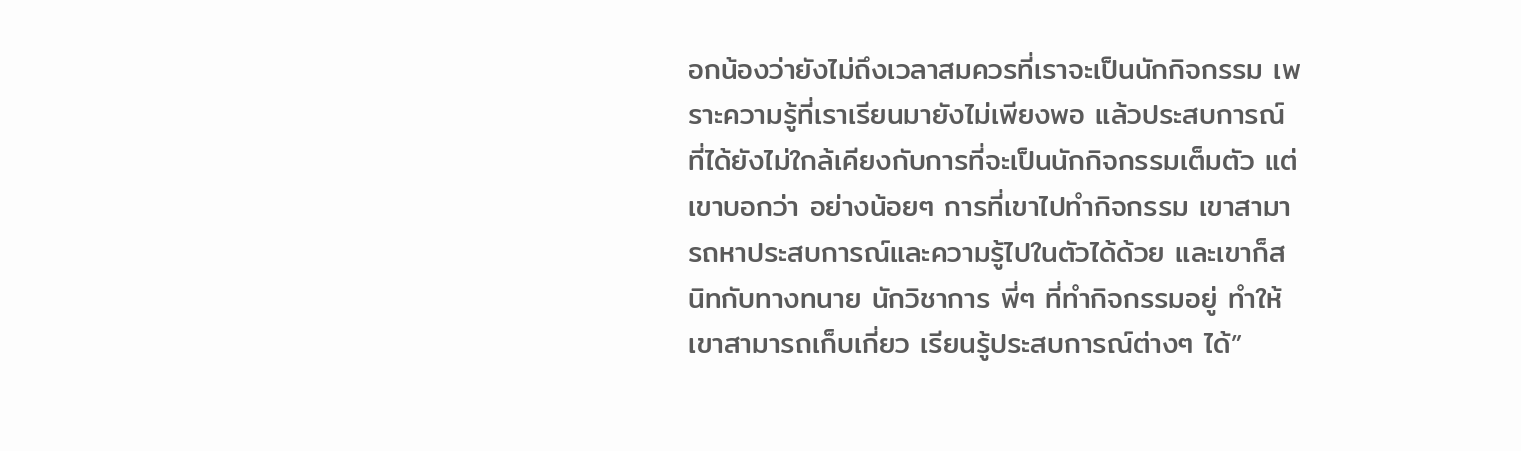อกน้องว่ายังไม่ถึงเวลาสมควรที่เราจะเป็นนักกิจกรรม เพราะความรู้ที่เราเรียนมายังไม่เพียงพอ แล้วประสบการณ์ที่ได้ยังไม่ใกล้เคียงกับการที่จะเป็นนักกิจกรรมเต็มตัว แต่เขาบอกว่า อย่างน้อยๆ การที่เขาไปทำกิจกรรม เขาสามารถหาประสบการณ์และความรู้ไปในตัวได้ด้วย และเขาก็สนิทกับทางทนาย นักวิชาการ พี่ๆ ที่ทำกิจกรรมอยู่ ทำให้เขาสามารถเก็บเกี่ยว เรียนรู้ประสบการณ์ต่างๆ ได้”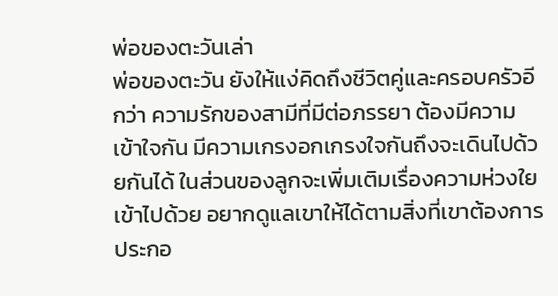พ่อของตะวันเล่า
พ่อของตะวัน ยังให้แง่คิดถึงชีวิตคู่และครอบครัวอีกว่า ความรักของสามีที่มีต่อภรรยา ต้องมีความเข้าใจกัน มีความเกรงอกเกรงใจกันถึงจะเดินไปด้วยกันได้ ในส่วนของลูกจะเพิ่มเติมเรื่องความห่วงใยเข้าไปด้วย อยากดูแลเขาให้ได้ตามสิ่งที่เขาต้องการ ประกอ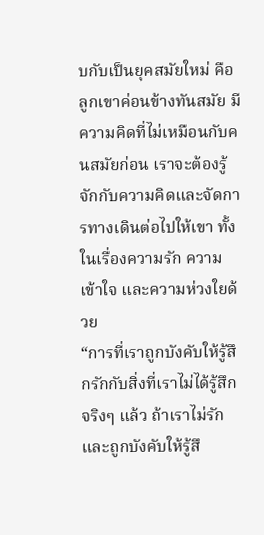บกับเป็นยุคสมัยใหม่ คือลูกเขาค่อนข้างทันสมัย มีความคิดที่ไม่เหมือนกับคนสมัยก่อน เราจะต้องรู้จักกับความคิดและจัดการทางเดินต่อไปให้เขา ทั้งในเรื่องความรัก ความเข้าใจ และความห่วงใยด้วย
“การที่เราถูกบังคับให้รู้สึกรักกับสิ่งที่เราไม่ได้รู้สึก จริงๆ แล้ว ถ้าเราไม่รักและถูกบังคับให้รู้สึ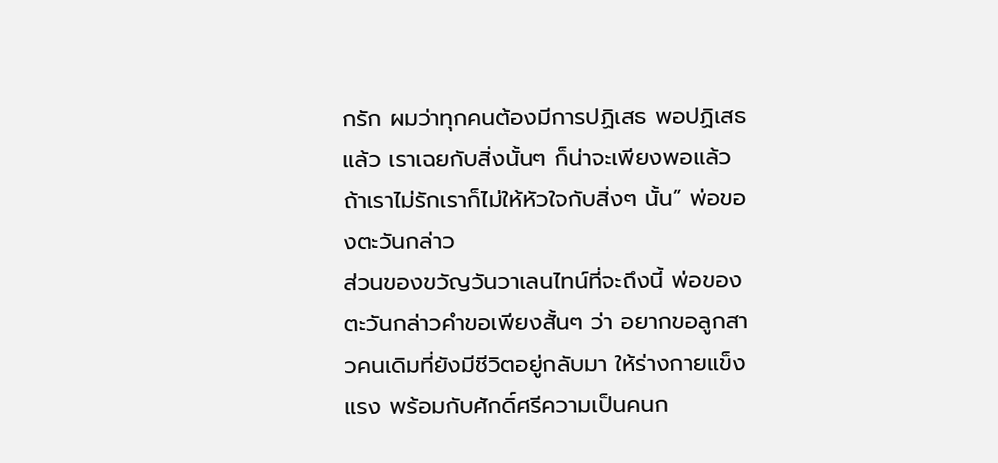กรัก ผมว่าทุกคนต้องมีการปฏิเสธ พอปฏิเสธแล้ว เราเฉยกับสิ่งนั้นๆ ก็น่าจะเพียงพอแล้ว ถ้าเราไม่รักเราก็ไม่ให้หัวใจกับสิ่งๆ นั้น” พ่อของตะวันกล่าว
ส่วนของขวัญวันวาเลนไทน์ที่จะถึงนี้ พ่อของตะวันกล่าวคำขอเพียงสั้นๆ ว่า อยากขอลูกสาวคนเดิมที่ยังมีชีวิตอยู่กลับมา ให้ร่างกายแข็งแรง พร้อมกับศักดิ์ศรีความเป็นคนก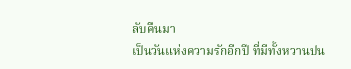ลับคืนมา
เป็นวันแห่งความรักอีกปี ที่มีทั้งหวานปน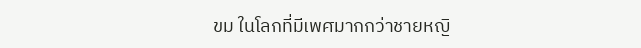ขม ในโลกที่มีเพศมากกว่าชายหญิ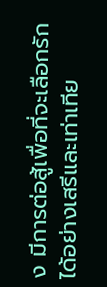ง มีการต่อสู้เพื่อที่จะเลือกรักได้อย่างเสรีและเท่าเทีย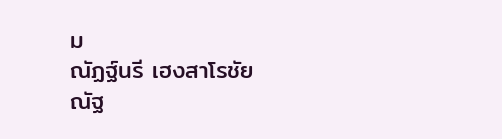ม
ณัฏฐ์นรี เฮงสาโรชัย
ณัฐ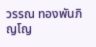วรรณ ทองพันภิญโญ